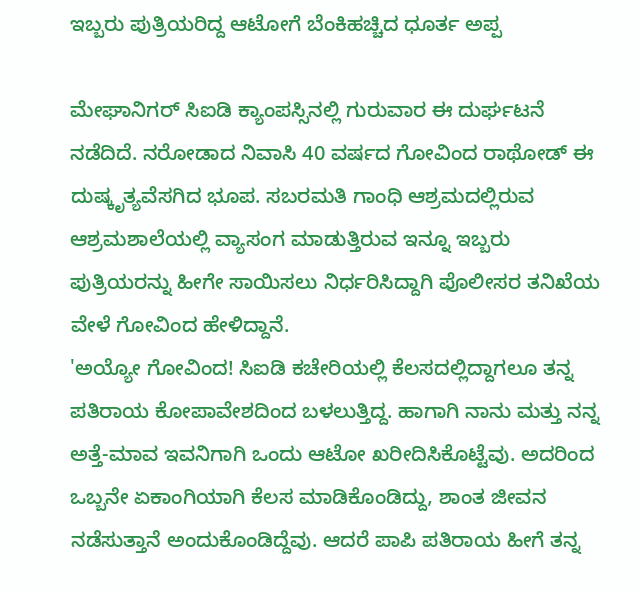ಇಬ್ಬರು ಪುತ್ರಿಯರಿದ್ದ ಆಟೋಗೆ ಬೆಂಕಿಹಚ್ಚಿದ ಧೂರ್ತ ಅಪ್ಪ

ಮೇಘಾನಿಗರ್ ಸಿಐಡಿ ಕ್ಯಾಂಪಸ್ಸಿನಲ್ಲಿ ಗುರುವಾರ ಈ ದುರ್ಘಟನೆ ನಡೆದಿದೆ. ನರೋಡಾದ ನಿವಾಸಿ 40 ವರ್ಷದ ಗೋವಿಂದ ರಾಥೋಡ್ ಈ ದುಷ್ಕೃತ್ಯವೆಸಗಿದ ಭೂಪ. ಸಬರಮತಿ ಗಾಂಧಿ ಆಶ್ರಮದಲ್ಲಿರುವ ಆಶ್ರಮಶಾಲೆಯಲ್ಲಿ ವ್ಯಾಸಂಗ ಮಾಡುತ್ತಿರುವ ಇನ್ನೂ ಇಬ್ಬರು ಪುತ್ರಿಯರನ್ನು ಹೀಗೇ ಸಾಯಿಸಲು ನಿರ್ಧರಿಸಿದ್ದಾಗಿ ಪೊಲೀಸರ ತನಿಖೆಯ ವೇಳೆ ಗೋವಿಂದ ಹೇಳಿದ್ದಾನೆ.
'ಅಯ್ಯೋ ಗೋವಿಂದ! ಸಿಐಡಿ ಕಚೇರಿಯಲ್ಲಿ ಕೆಲಸದಲ್ಲಿದ್ದಾಗಲೂ ತನ್ನ ಪತಿರಾಯ ಕೋಪಾವೇಶದಿಂದ ಬಳಲುತ್ತಿದ್ದ. ಹಾಗಾಗಿ ನಾನು ಮತ್ತು ನನ್ನ ಅತ್ತೆ-ಮಾವ ಇವನಿಗಾಗಿ ಒಂದು ಆಟೋ ಖರೀದಿಸಿಕೊಟ್ಟೆವು. ಅದರಿಂದ ಒಬ್ಬನೇ ಏಕಾಂಗಿಯಾಗಿ ಕೆಲಸ ಮಾಡಿಕೊಂಡಿದ್ದು, ಶಾಂತ ಜೀವನ ನಡೆಸುತ್ತಾನೆ ಅಂದುಕೊಂಡಿದ್ದೆವು. ಆದರೆ ಪಾಪಿ ಪತಿರಾಯ ಹೀಗೆ ತನ್ನ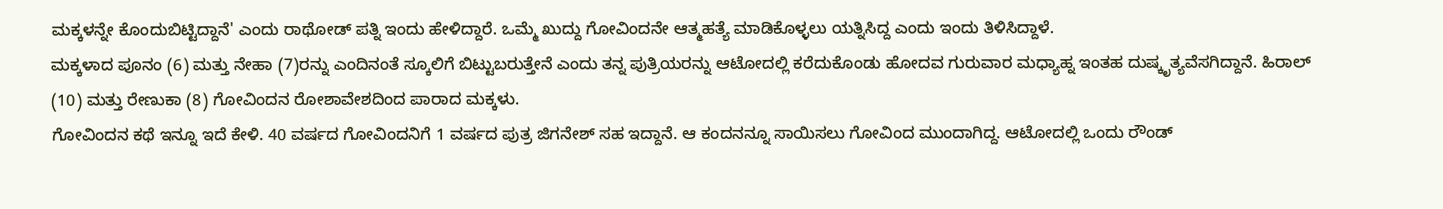ಮಕ್ಕಳನ್ನೇ ಕೊಂದುಬಿಟ್ಟಿದ್ದಾನೆ' ಎಂದು ರಾಥೋಡ್ ಪತ್ನಿ ಇಂದು ಹೇಳಿದ್ದಾರೆ. ಒಮ್ಮೆ ಖುದ್ದು ಗೋವಿಂದನೇ ಆತ್ಮಹತ್ಯೆ ಮಾಡಿಕೊಳ್ಳಲು ಯತ್ನಿಸಿದ್ದ ಎಂದು ಇಂದು ತಿಳಿಸಿದ್ದಾಳೆ.
ಮಕ್ಕಳಾದ ಪೂನಂ (6) ಮತ್ತು ನೇಹಾ (7)ರನ್ನು ಎಂದಿನಂತೆ ಸ್ಕೂಲಿಗೆ ಬಿಟ್ಟುಬರುತ್ತೇನೆ ಎಂದು ತನ್ನ ಪುತ್ರಿಯರನ್ನು ಆಟೋದಲ್ಲಿ ಕರೆದುಕೊಂಡು ಹೋದವ ಗುರುವಾರ ಮಧ್ಯಾಹ್ನ ಇಂತಹ ದುಷ್ಕೃತ್ಯವೆಸಗಿದ್ದಾನೆ. ಹಿರಾಲ್ (10) ಮತ್ತು ರೇಣುಕಾ (8) ಗೋವಿಂದನ ರೋಶಾವೇಶದಿಂದ ಪಾರಾದ ಮಕ್ಕಳು.
ಗೋವಿಂದನ ಕಥೆ ಇನ್ನೂ ಇದೆ ಕೇಳಿ. 40 ವರ್ಷದ ಗೋವಿಂದನಿಗೆ 1 ವರ್ಷದ ಪುತ್ರ ಜಿಗನೇಶ್ ಸಹ ಇದ್ದಾನೆ. ಆ ಕಂದನನ್ನೂ ಸಾಯಿಸಲು ಗೋವಿಂದ ಮುಂದಾಗಿದ್ದ. ಆಟೋದಲ್ಲಿ ಒಂದು ರೌಂಡ್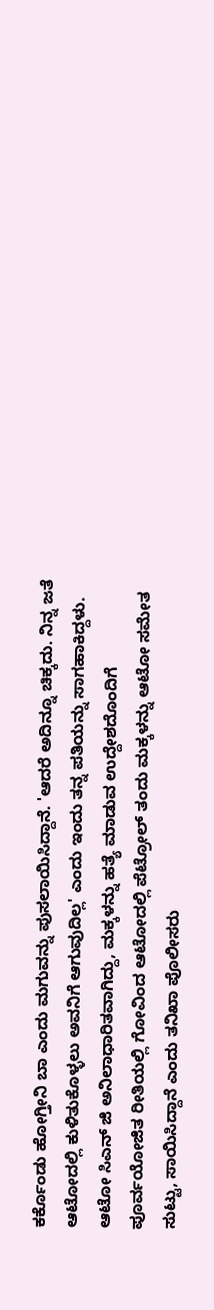ಕರ್ಕೊಂಡು ಹೋಗ್ತೀನಿ ಬಾ ಎಂದು ಮಗುವನ್ನು ಪುಸಲಾಯಿಸಿದ್ದಾನೆ. 'ಆದರೆ ಅದಿನ್ನೂ ಚಿಕ್ಕದು. ನಿನ್ನ ಜತೆ ಆಟೋದಲ್ಲಿ ಕುಳಿತುಕೊಳ್ಳಲು ಅವನಿಗೆ ಆಗುವುದಿಲ್ಲ' ಎಂದು ಇಂದು ತನ್ನ ಪತಿಯನ್ನು ಸಾಗಹಾಕಿದ್ದಳು.
ಆಟೋ ಸಿಎನ್ ಜಿ ಅನಿಲಾಧಾರಿತವಾಗಿದ್ದು, ಮಕ್ಕಳನ್ನು ಹತ್ಯೆ ಮಾಡುವ ಉದ್ದೇಶದೊಂದಿಗೆ ಪೂರ್ವಯೋಜಿತ ರೀತಿಯಲ್ಲಿ ಗೋವಿಂದ ಆಟೋದಲ್ಲಿ ಪೆಟ್ರೋಲ್ ತಂದು ಮಕ್ಕಳನ್ನು ಆಟೋ ಸಮೇತ ಸುಟ್ಟು, ಸಾಯಿಸಿದ್ದಾನೆ ಎಂದು ತನಿಖಾ ಪೊಲೀಸರು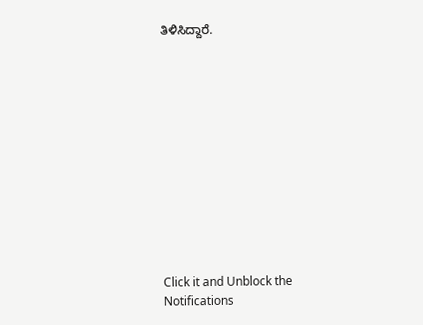ತಿಳಿಸಿದ್ದಾರೆ.












Click it and Unblock the Notifications